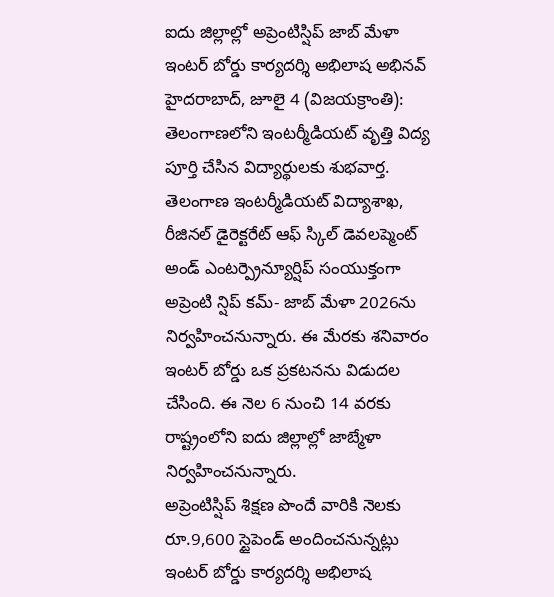ఐదు జిల్లాల్లో అప్రెంటిస్షిప్ జాబ్ మేళా
ఇంటర్ బోర్డు కార్యదర్శి అభిలాష అభినవ్
హైదరాబాద్, జూలై 4 (విజయక్రాంతి): తెలంగాణలోని ఇంటర్మీడియట్ వృత్తి విద్య పూర్తి చేసిన విద్యార్థులకు శుభవార్త. తెలంగాణ ఇంటర్మీడియట్ విద్యాశాఖ, రీజినల్ డైరెక్టరేట్ ఆఫ్ స్కిల్ డెవలప్మెంట్ అండ్ ఎంటర్ప్రెన్యూర్షిప్ సంయుక్తంగా అప్రెంటి న్షిప్ కమ్- జాబ్ మేళా 2026ను నిర్వహించనున్నారు. ఈ మేరకు శనివారం ఇంటర్ బోర్డు ఒక ప్రకటనను విడుదల చేసింది. ఈ నెల 6 నుంచి 14 వరకు రాష్ట్రంలోని ఐదు జిల్లాల్లో జాబ్మేళా నిర్వహించనున్నారు.
అప్రెంటిస్షిప్ శిక్షణ పొందే వారికి నెలకు రూ.9,600 స్టైపెండ్ అందించనున్నట్లు ఇంటర్ బోర్డు కార్యదర్శి అభిలాష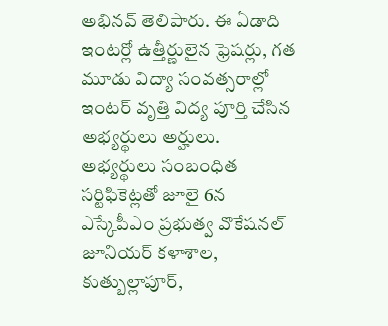అభినవ్ తెలిపారు. ఈ ఏడాది ఇంటర్లో ఉత్తీర్ణులైన ఫ్రెషర్లు, గత మూడు విద్యా సంవత్సరాల్లో ఇంటర్ వృత్తి విద్య పూర్తి చేసిన అభ్యర్థులు అర్హులు.
అభ్యర్థులు సంబంధిత సర్టిఫికెట్లతో జూలై 6న ఎస్కేపీఎం ప్రభుత్వ వొకేషనల్ జూనియర్ కళాశాల, కుత్బుల్లాపూర్,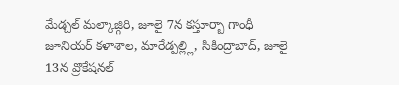మేడ్చల్ మల్కాజ్గిరి, జూలై 7న కస్తూర్బా గాంధీ జూనియర్ కళాశాల, మారేడ్పల్ల్లి, సికింద్రాబాద్, జూలై 13న వ్రొకేషనల్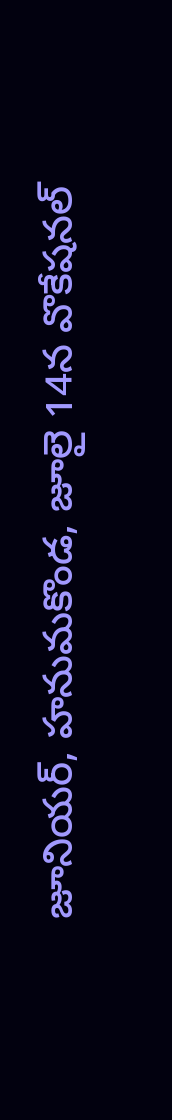జూనియర్, హనుమకొండ, జూలై 14న వొకేషనల్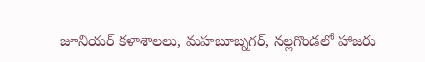జూనియర్ కళాశాలలు, మహబూబ్నగర్, నల్లగొండలో హాజరు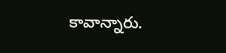కావాన్నారు.